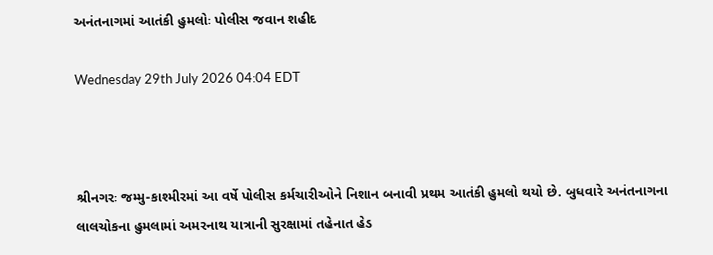અનંતનાગમાં આતંકી હુમલોઃ પોલીસ જવાન શહીદ

Wednesday 29th July 2026 04:04 EDT



શ્રીનગરઃ જમ્મુ-કાશ્મીરમાં આ વર્ષે પોલીસ કર્મચારીઓને નિશાન બનાવી પ્રથમ આતંકી હુમલો થયો છે. બુધવારે અનંતનાગના લાલચોકના હુમલામાં અમરનાથ યાત્રાની સુરક્ષામાં તહેનાત હેડ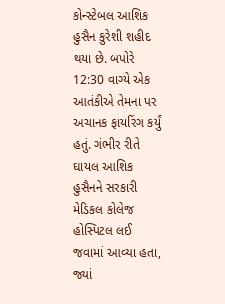કોન્સ્ટેબલ આશિક હુસૈન કુરેશી શહીદ થયા છે. બપોરે 12:30 વાગ્યે એક આતંકીએ તેમના પર અચાનક ફાયરિંગ કર્યું હતું. ગંભીર રીતે ઘાયલ આશિક હુસૈનને સરકારી મેડિકલ કોલેજ હોસ્પિટલ લઈ જવામાં આવ્યા હતા, જ્યાં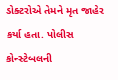ડોક્ટરોએ તેમને મૃત જાહેર કર્યા હતા. પોલીસ કોન્સ્ટેબલની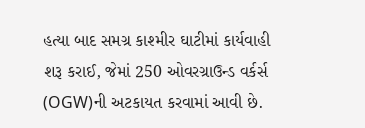હત્યા બાદ સમગ્ર કાશ્મીર ઘાટીમાં કાર્યવાહી શરૂ કરાઈ, જેમાં 250 ઓવરગ્રાઉન્ડ વર્કર્સ (OGW)ની અટકાયત કરવામાં આવી છે.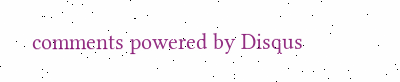comments powered by Disqus